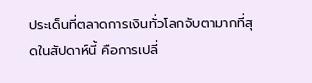ประเด็นที่ตลาดการเงินทั่วโลกจับตามากที่สุดในสัปดาห์นี้ คือการเปลี่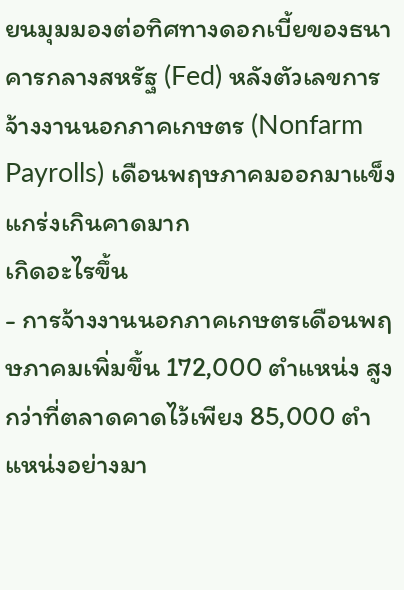ยนมุมมองต่อทิศทางดอกเบี้ยของธนาคารกลางสหรัฐ (Fed) หลังตัวเลขการจ้างงานนอกภาคเกษตร (Nonfarm Payrolls) เดือนพฤษภาคมออกมาแข็งแกร่งเกินคาดมาก
เกิดอะไรขึ้น
- การจ้างงานนอกภาคเกษตรเดือนพฤษภาคมเพิ่มขึ้น 172,000 ตำแหน่ง สูงกว่าที่ตลาดคาดไว้เพียง 85,000 ตำแหน่งอย่างมา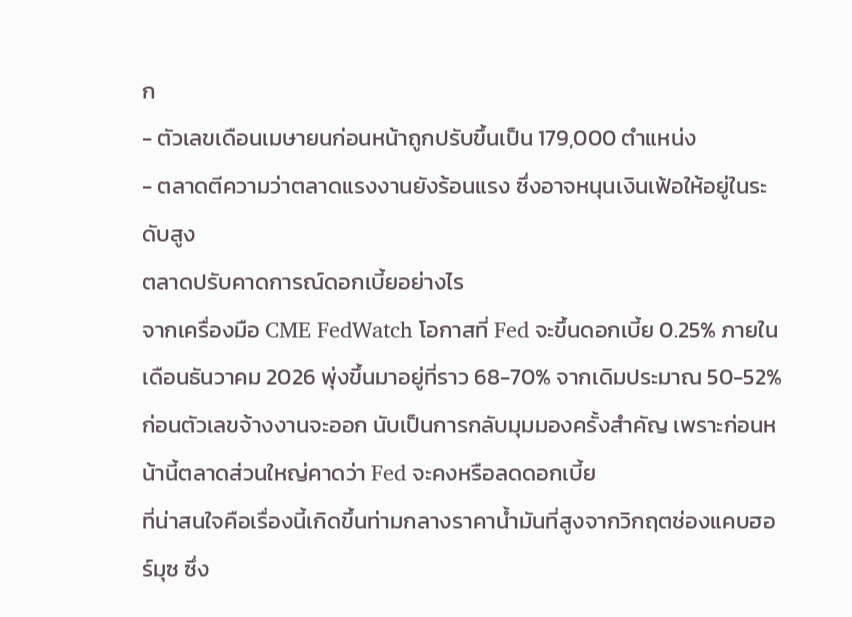ก
- ตัวเลขเดือนเมษายนก่อนหน้าถูกปรับขึ้นเป็น 179,000 ตำแหน่ง
- ตลาดตีความว่าตลาดแรงงานยังร้อนแรง ซึ่งอาจหนุนเงินเฟ้อให้อยู่ในระดับสูง
ตลาดปรับคาดการณ์ดอกเบี้ยอย่างไร
จากเครื่องมือ CME FedWatch โอกาสที่ Fed จะขึ้นดอกเบี้ย 0.25% ภายในเดือนธันวาคม 2026 พุ่งขึ้นมาอยู่ที่ราว 68-70% จากเดิมประมาณ 50-52% ก่อนตัวเลขจ้างงานจะออก นับเป็นการกลับมุมมองครั้งสำคัญ เพราะก่อนหน้านี้ตลาดส่วนใหญ่คาดว่า Fed จะคงหรือลดดอกเบี้ย
ที่น่าสนใจคือเรื่องนี้เกิดขึ้นท่ามกลางราคาน้ำมันที่สูงจากวิกฤตช่องแคบฮอร์มุซ ซึ่ง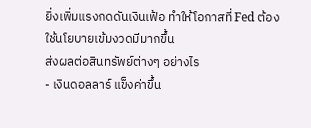ยิ่งเพิ่มแรงกดดันเงินเฟ้อ ทำให้โอกาสที่ Fed ต้องใช้นโยบายเข้มงวดมีมากขึ้น
ส่งผลต่อสินทรัพย์ต่างๆ อย่างไร
- เงินดอลลาร์ แข็งค่าขึ้น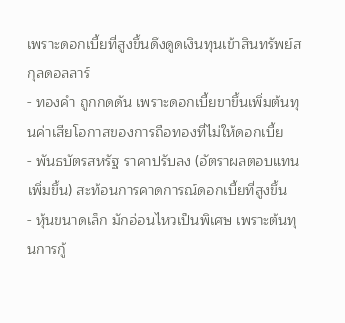เพราะดอกเบี้ยที่สูงขึ้นดึงดูดเงินทุนเข้าสินทรัพย์สกุลดอลลาร์
- ทองคำ ถูกกดดัน เพราะดอกเบี้ยขาขึ้นเพิ่มต้นทุนค่าเสียโอกาสของการถือทองที่ไม่ให้ดอกเบี้ย
- พันธบัตรสหรัฐ ราคาปรับลง (อัตราผลตอบแทนเพิ่มขึ้น) สะท้อนการคาดการณ์ดอกเบี้ยที่สูงขึ้น
- หุ้นขนาดเล็ก มักอ่อนไหวเป็นพิเศษ เพราะต้นทุนการกู้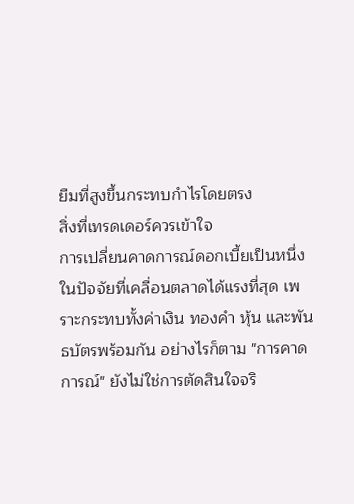ยืมที่สูงขึ้นกระทบกำไรโดยตรง
สิ่งที่เทรดเดอร์ควรเข้าใจ
การเปลี่ยนคาดการณ์ดอกเบี้ยเป็นหนึ่งในปัจจัยที่เคลื่อนตลาดได้แรงที่สุด เพราะกระทบทั้งค่าเงิน ทองคำ หุ้น และพันธบัตรพร้อมกัน อย่างไรก็ตาม "การคาดการณ์" ยังไม่ใช่การตัดสินใจจริ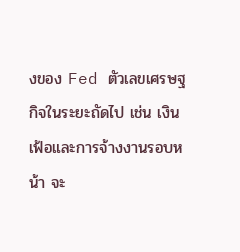งของ Fed ตัวเลขเศรษฐกิจในระยะถัดไป เช่น เงินเฟ้อและการจ้างงานรอบหน้า จะ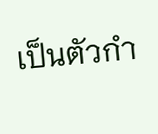เป็นตัวกำ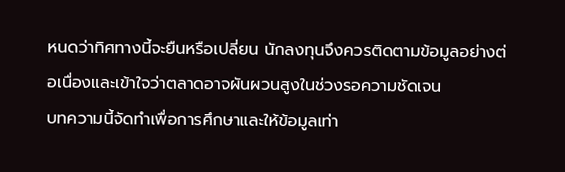หนดว่าทิศทางนี้จะยืนหรือเปลี่ยน นักลงทุนจึงควรติดตามข้อมูลอย่างต่อเนื่องและเข้าใจว่าตลาดอาจผันผวนสูงในช่วงรอความชัดเจน
บทความนี้จัดทำเพื่อการศึกษาและให้ข้อมูลเท่า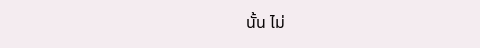นั้น ไม่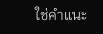ใช่คำแนะ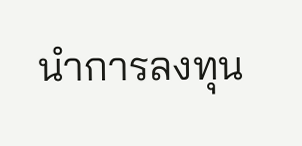นำการลงทุน